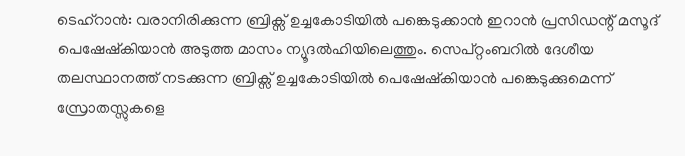ടെഹ്റാൻ: വരാനിരിക്കുന്ന ബ്രിക്സ് ഉച്ചകോടിയിൽ പങ്കെടുക്കാൻ ഇറാൻ പ്രസിഡന്റ് മസൂദ് പെഷേഷ്കിയാൻ അടുത്ത മാസം ന്യൂദൽഹിയിലെത്തും. സെപ്റ്റംബറിൽ ദേശീയ തലസ്ഥാനത്ത് നടക്കുന്ന ബ്രിക്സ് ഉച്ചകോടിയിൽ പെഷേഷ്കിയാൻ പങ്കെടുക്കുമെന്ന് സ്രോതസ്സുകളെ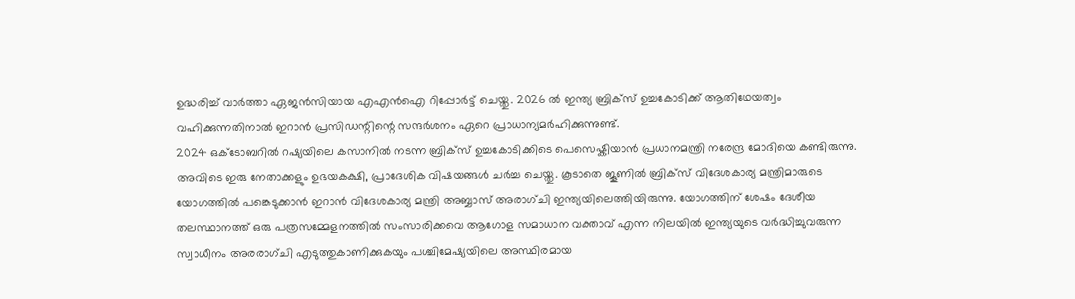ഉദ്ധരിച്ച് വാർത്താ ഏജൻസിയായ എഎൻഐ റിപ്പോർട്ട് ചെയ്തു. 2026 ൽ ഇന്ത്യ ബ്രിക്സ് ഉച്ചകോടിക്ക് ആതിഥേയത്വം വഹിക്കുന്നതിനാൽ ഇറാൻ പ്രസിഡന്റിന്റെ സന്ദർശനം ഏറെ പ്രാധാന്യമർഹിക്കുന്നുണ്ട്.
2024 ഒക്ടോബറിൽ റഷ്യയിലെ കസാനിൽ നടന്ന ബ്രിക്സ് ഉച്ചകോടിക്കിടെ പെസെഷ്കിയാൻ പ്രധാനമന്ത്രി നരേന്ദ്ര മോദിയെ കണ്ടിരുന്നു. അവിടെ ഇരു നേതാക്കളും ഉഭയകക്ഷി, പ്രാദേശിക വിഷയങ്ങൾ ചർച്ച ചെയ്തു. കൂടാതെ ജൂണിൽ ബ്രിക്സ് വിദേശകാര്യ മന്ത്രിമാരുടെ യോഗത്തിൽ പങ്കെടുക്കാൻ ഇറാൻ വിദേശകാര്യ മന്ത്രി അബ്ബാസ് അരാഗ്ചി ഇന്ത്യയിലെത്തിയിരുന്നു. യോഗത്തിന് ശേഷം ദേശീയ തലസ്ഥാനത്ത് ഒരു പത്രസമ്മേളനത്തിൽ സംസാരിക്കവെ ആഗോള സമാധാന വക്താവ് എന്ന നിലയിൽ ഇന്ത്യയുടെ വർദ്ധിച്ചുവരുന്ന സ്വാധീനം അരരാഗ്ചി എടുത്തുകാണിക്കുകയും പശ്ചിമേഷ്യയിലെ അസ്ഥിരമായ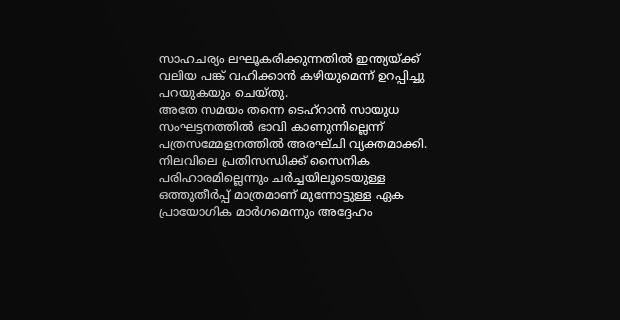സാഹചര്യം ലഘൂകരിക്കുന്നതിൽ ഇന്ത്യയ്ക്ക് വലിയ പങ്ക് വഹിക്കാൻ കഴിയുമെന്ന് ഉറപ്പിച്ചു പറയുകയും ചെയ്തു.
അതേ സമയം തന്നെ ടെഹ്റാൻ സായുധ സംഘട്ടനത്തിൽ ഭാവി കാണുന്നില്ലെന്ന് പത്രസമ്മേളനത്തിൽ അരഘ്ചി വ്യക്തമാക്കി. നിലവിലെ പ്രതിസന്ധിക്ക് സൈനിക പരിഹാരമില്ലെന്നും ചർച്ചയിലൂടെയുള്ള ഒത്തുതീർപ്പ് മാത്രമാണ് മുന്നോട്ടുള്ള ഏക പ്രായോഗിക മാർഗമെന്നും അദ്ദേഹം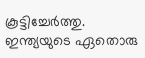കൂട്ടിച്ചേർത്തു.
ഇന്ത്യയുടെ ഏതൊരു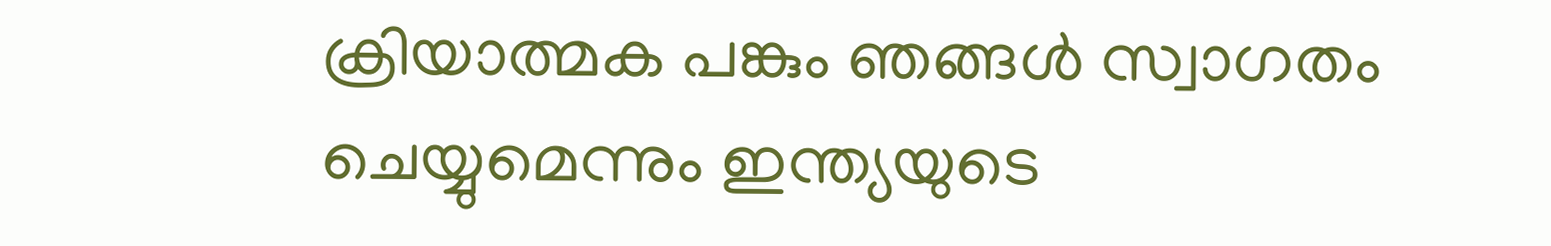ക്രിയാത്മക പങ്കും ഞങ്ങൾ സ്വാഗതം ചെയ്യുമെന്നും ഇന്ത്യയുടെ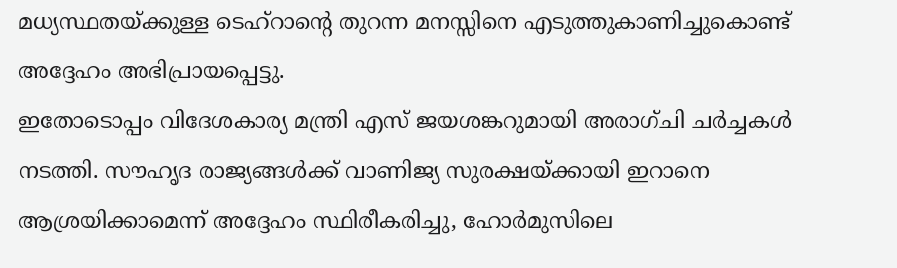മധ്യസ്ഥതയ്ക്കുള്ള ടെഹ്റാന്റെ തുറന്ന മനസ്സിനെ എടുത്തുകാണിച്ചുകൊണ്ട് അദ്ദേഹം അഭിപ്രായപ്പെട്ടു.
ഇതോടൊപ്പം വിദേശകാര്യ മന്ത്രി എസ് ജയശങ്കറുമായി അരാഗ്ചി ചർച്ചകൾ നടത്തി. സൗഹൃദ രാജ്യങ്ങൾക്ക് വാണിജ്യ സുരക്ഷയ്ക്കായി ഇറാനെ ആശ്രയിക്കാമെന്ന് അദ്ദേഹം സ്ഥിരീകരിച്ചു, ഹോർമുസിലെ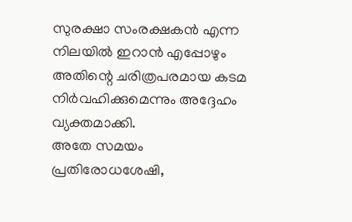സുരക്ഷാ സംരക്ഷകൻ എന്ന നിലയിൽ ഇറാൻ എപ്പോഴും അതിന്റെ ചരിത്രപരമായ കടമ നിർവഹിക്കുമെന്നും അദ്ദേഹം വ്യക്തമാക്കി.
അതേ സമയം പ്രതിരോധശേഷി,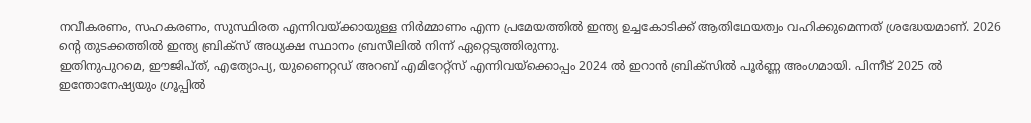നവീകരണം, സഹകരണം, സുസ്ഥിരത എന്നിവയ്ക്കായുള്ള നിർമ്മാണം എന്ന പ്രമേയത്തിൽ ഇന്ത്യ ഉച്ചകോടിക്ക് ആതിഥേയത്വം വഹിക്കുമെന്നത് ശ്രദ്ധേയമാണ്. 2026 ന്റെ തുടക്കത്തിൽ ഇന്ത്യ ബ്രിക്സ് അധ്യക്ഷ സ്ഥാനം ബ്രസീലിൽ നിന്ന് ഏറ്റെടുത്തിരുന്നു.
ഇതിനുപുറമെ, ഈജിപ്ത്, എത്യോപ്യ, യുണൈറ്റഡ് അറബ് എമിറേറ്റ്സ് എന്നിവയ്ക്കൊപ്പം 2024 ൽ ഇറാൻ ബ്രിക്സിൽ പൂർണ്ണ അംഗമായി. പിന്നീട് 2025 ൽ ഇന്തോനേഷ്യയും ഗ്രൂപ്പിൽ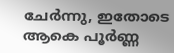ചേർന്നു, ഇതോടെ ആകെ പൂർണ്ണ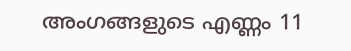അംഗങ്ങളുടെ എണ്ണം 11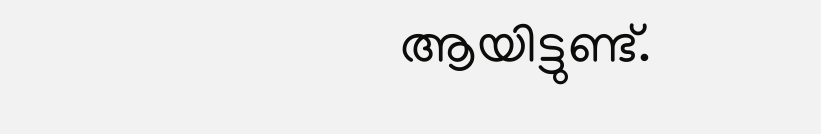ആയിട്ടുണ്ട്.